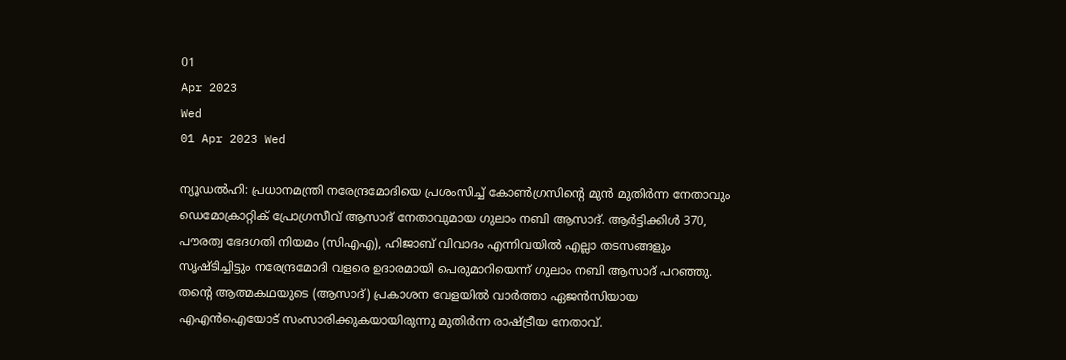01
Apr 2023
Wed
01 Apr 2023 Wed

ന്യൂഡൽഹി: പ്രധാനമന്ത്രി നരേന്ദ്രമോദിയെ പ്രശംസിച്ച് കോൺഗ്രസിന്റെ മുൻ മുതിർന്ന നേതാവും ഡെമോക്രാറ്റിക് പ്രോഗ്രസീവ് ആസാദ് നേതാവുമായ ഗുലാം നബി ആസാദ്. ആർട്ടിക്കിൾ 370, പൗരത്വ ഭേദഗതി നിയമം (സിഎഎ), ഹിജാബ് വിവാദം എന്നിവയിൽ എല്ലാ തടസങ്ങളും സൃഷ്ടിച്ചിട്ടും നരേന്ദ്രമോദി വളരെ ഉദാരമായി പെരുമാറിയെന്ന് ഗുലാം നബി ആസാദ് പറഞ്ഞു. തന്റെ ആത്മകഥയുടെ (ആസാദ്) പ്രകാശന വേളയിൽ വാർത്താ ഏജൻസിയായ എഎൻഐയോട് സംസാരിക്കുകയായിരുന്നു മുതിർന്ന രാഷ്ട്രീയ നേതാവ്.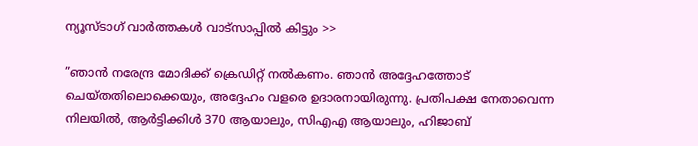ന്യൂസ്ടാഗ് വാര്‍ത്തകള്‍ വാട്‌സാപ്പില്‍ കിട്ടും >>

”ഞാൻ നരേന്ദ്ര മോദിക്ക് ക്രെഡിറ്റ് നൽകണം. ഞാൻ അദ്ദേഹത്തോട് ചെയ്തതിലൊക്കെയും, അദ്ദേഹം വളരെ ഉദാരനായിരുന്നു. പ്രതിപക്ഷ നേതാവെന്ന നിലയിൽ, ആർട്ടിക്കിൾ 370 ആയാലും, സിഎഎ ആയാലും, ഹിജാബ്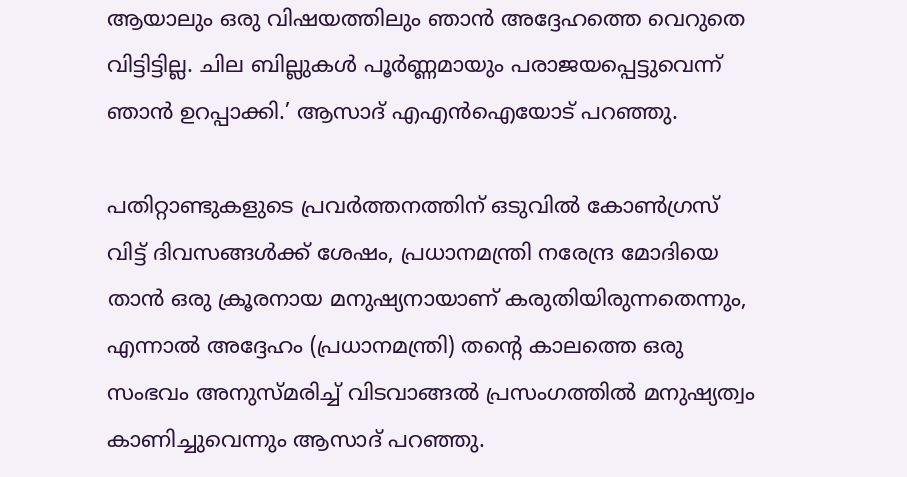ആയാലും ഒരു വിഷയത്തിലും ഞാൻ അദ്ദേഹത്തെ വെറുതെ വിട്ടിട്ടില്ല. ചില ബില്ലുകൾ പൂർണ്ണമായും പരാജയപ്പെട്ടുവെന്ന് ഞാൻ ഉറപ്പാക്കി.’ ആസാദ് എഎൻഐയോട് പറഞ്ഞു.

പതിറ്റാണ്ടുകളുടെ പ്രവർത്തനത്തിന് ഒടുവിൽ കോൺഗ്രസ് വിട്ട് ദിവസങ്ങൾക്ക് ശേഷം, പ്രധാനമന്ത്രി നരേന്ദ്ര മോദിയെ താൻ ഒരു ക്രൂരനായ മനുഷ്യനായാണ് കരുതിയിരുന്നതെന്നും, എന്നാൽ അദ്ദേഹം (പ്രധാനമന്ത്രി) തന്റെ കാലത്തെ ഒരു സംഭവം അനുസ്മരിച്ച് വിടവാങ്ങൽ പ്രസംഗത്തിൽ മനുഷ്യത്വം കാണിച്ചുവെന്നും ആസാദ് പറഞ്ഞു.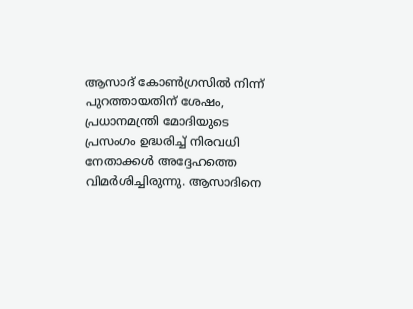ആസാദ് കോൺഗ്രസിൽ നിന്ന് പുറത്തായതിന് ശേഷം, പ്രധാനമന്ത്രി മോദിയുടെ പ്രസംഗം ഉദ്ധരിച്ച് നിരവധി നേതാക്കൾ അദ്ദേഹത്തെ വിമർശിച്ചിരുന്നു. ആസാദിനെ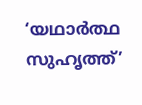‘യഥാർത്ഥ സുഹൃത്ത്’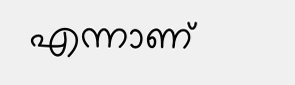എന്നാണ്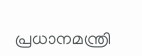പ്രധാനമന്ത്രി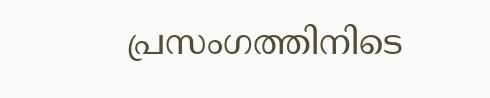പ്രസംഗത്തിനിടെ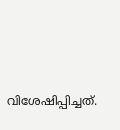വിശേഷിപ്പിച്ചത്.